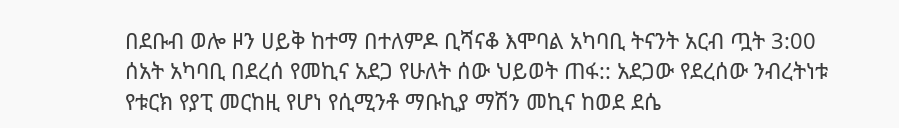በደቡብ ወሎ ዞን ሀይቅ ከተማ በተለምዶ ቢሻናቆ እሞባል አካባቢ ትናንት አርብ ጧት 3:00 ሰአት አካባቢ በደረሰ የመኪና አደጋ የሁለት ሰው ህይወት ጠፋ:: አደጋው የደረሰው ንብረትነቱ የቱርክ የያፒ መርከዚ የሆነ የሲሚንቶ ማቡኪያ ማሽን መኪና ከወደ ደሴ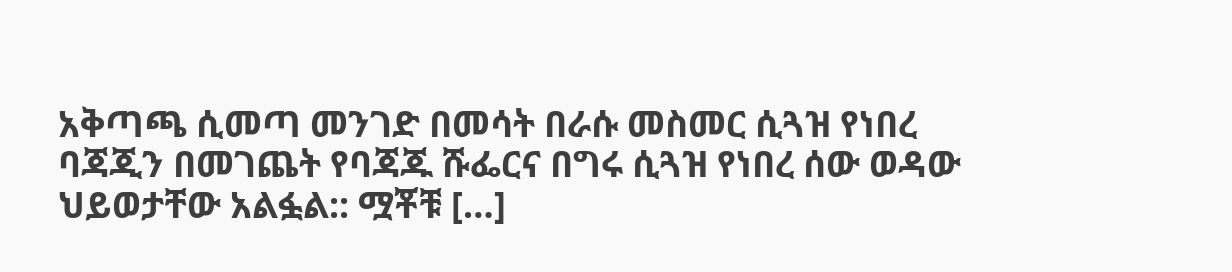አቅጣጫ ሲመጣ መንገድ በመሳት በራሱ መስመር ሲጓዝ የነበረ ባጃጂን በመገጨት የባጃጁ ሹፌርና በግሩ ሲጓዝ የነበረ ሰው ወዳው ህይወታቸው አልፏል:: ሟቾቹ […]